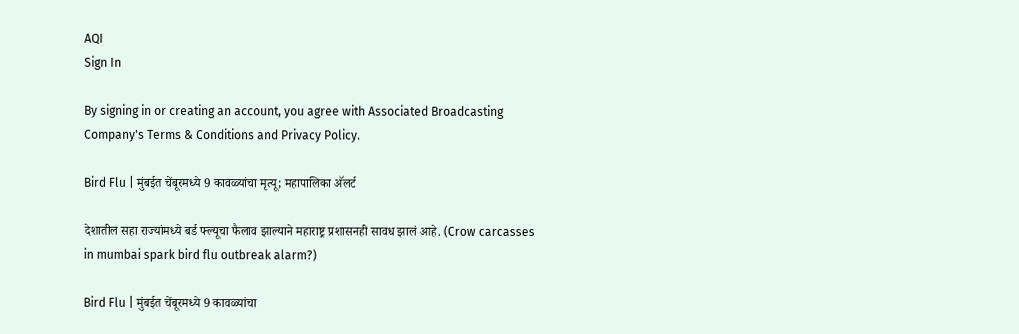AQI
Sign In

By signing in or creating an account, you agree with Associated Broadcasting Company's Terms & Conditions and Privacy Policy.

Bird Flu | मुंबईत चेंबूरमध्ये 9 कावळ्यांचा मृत्यू; महापालिका अ‍ॅलर्ट

देशातील सहा राज्यांमध्ये बर्ड फ्ल्यूचा फैलाव झाल्याने महाराष्ट्र प्रशासनही सावध झालं आहे. (Crow carcasses in mumbai spark bird flu outbreak alarm?)

Bird Flu | मुंबईत चेंबूरमध्ये 9 कावळ्यांचा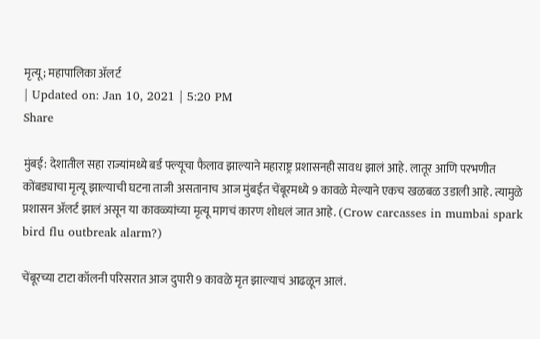मृत्यू; महापालिका अ‍ॅलर्ट
| Updated on: Jan 10, 2021 | 5:20 PM
Share

मुंबई: देशातील सहा राज्यांमध्ये बर्ड फ्ल्यूचा फैलाव झाल्याने महाराष्ट्र प्रशासनही सावध झालं आहे. लातूर आणि परभणीत कोंबड्याचा मृत्यू झाल्याची घटना ताजी असतानाच आज मुंबईत चेंबूरमध्ये 9 कावळे मेल्याने एकच खळबळ उडाली आहे. त्यामुळे प्रशासन अ‍ॅलर्ट झालं असून या कावळ्यांच्या मृत्यू मागचं कारण शोधलं जात आहे. (Crow carcasses in mumbai spark bird flu outbreak alarm?)

चेंबूरच्या टाटा कॉलनी परिसरात आज दुपारी 9 कावळे मृत झाल्याचं आढळून आलं.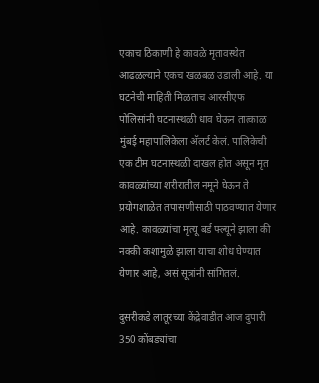एकाच ठिकाणी हे कावळे मृतावस्थेत आढळल्याने एकच खळबळ उडाली आहे. या घटनेची माहिती मिळताच आरसीएफ पोलिसांनी घटनास्थळी धाव घेऊन तात्काळ मुंबई महापालिकेला अ‍ॅलर्ट केलं. पालिकेची एक टीम घटनास्थळी दाखल होत असून मृत कावळ्यांच्या शरीरातील नमूने घेऊन ते प्रयोगशाळेत तपासणीसाठी पाठवण्यात येणार आहे. कावळ्यांचा मृत्यू बर्ड फ्ल्यूने झाला की नक्की कशामुळे झाला याचा शोध घेण्यात येणार आहे, असं सूत्रांनी सांगितलं.

दुसरीकडे लातूरच्या केंद्रेवाडीत आज दुपारी 350 कोंबड्यांचा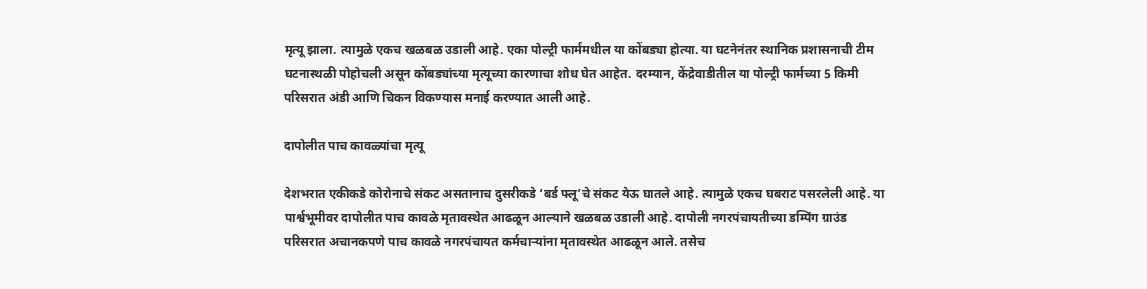मृत्यू झाला. त्यामुळे एकच खळबळ उडाली आहे. एका पोल्ट्री फार्ममधील या कोंबड्या होत्या. या घटनेनंतर स्थानिक प्रशासनाची टीम घटनास्थळी पोहोचली असून कोंबड्यांच्या मृत्यूच्या कारणाचा शोध घेत आहेत. दरम्यान, केंद्रेवाडीतील या पोल्ट्री फार्मच्या 5 किमी परिसरात अंडी आणि चिकन विकण्यास मनाई करण्यात आली आहे.

दापोलीत पाच कावळ्यांचा मृत्यू

देशभरात एकीकडे कोरोनाचे संकट असतानाच दुसरीकडे ‘बर्ड फ्लू’चे संकट येऊ घातले आहे. त्यामुळे एकच घबराट पसरलेली आहे. या पार्श्वभूमीवर दापोलीत पाच कावळे मृतावस्थेत आढळून आल्याने खळबळ उडाली आहे. दापोली नगरपंचायतीच्या डम्पिंग ग्राउंड परिसरात अचानकपणे पाच कावळे नगरपंचायत कर्मचाऱ्यांना मृतावस्थेत आढळून आले. तसेच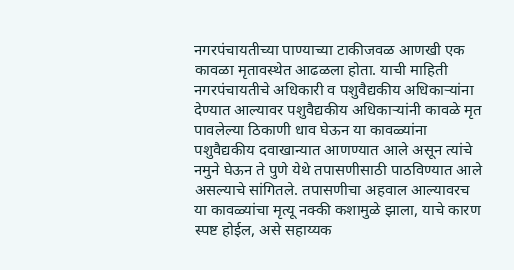नगरपंचायतीच्या पाण्याच्या टाकीजवळ आणखी एक कावळा मृतावस्थेत आढळला होता. याची माहिती नगरपंचायतीचे अधिकारी व पशुवैद्यकीय अधिकाऱ्यांना देण्यात आल्यावर पशुवैद्यकीय अधिकाऱ्यांनी कावळे मृत पावलेल्या ठिकाणी धाव घेऊन या कावळ्यांना पशुवैद्यकीय दवाखान्यात आणण्यात आले असून त्यांचे नमुने घेऊन ते पुणे येथे तपासणीसाठी पाठविण्यात आले असल्याचे सांगितले. तपासणीचा अहवाल आल्यावरच या कावळ्यांचा मृत्यू नक्की कशामुळे झाला, याचे कारण स्पष्ट होईल, असे सहाय्यक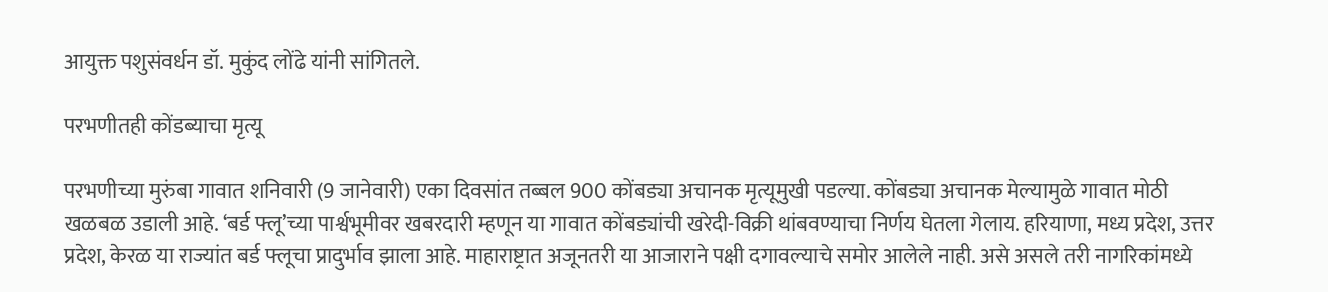आयुक्त पशुसंवर्धन डॉ. मुकुंद लोंढे यांनी सांगितले.

परभणीतही कोंडब्याचा मृत्यू

परभणीच्या मुरुंबा गावात शनिवारी (9 जानेवारी) एका दिवसांत तब्बल 900 कोंबड्या अचानक मृत्यूमुखी पडल्या. कोंबड्या अचानक मेल्यामुळे गावात मोठी खळबळ उडाली आहे. ‘बर्ड फ्लू’च्या पार्श्वभूमीवर खबरदारी म्हणून या गावात कोंबड्यांची खरेदी-विक्री थांबवण्याचा निर्णय घेतला गेलाय. हरियाणा, मध्य प्रदेश, उत्तर प्रदेश, केरळ या राज्यांत बर्ड फ्लूचा प्रादुर्भाव झाला आहे. माहाराष्ट्रात अजूनतरी या आजाराने पक्षी दगावल्याचे समोर आलेले नाही. असे असले तरी नागरिकांमध्ये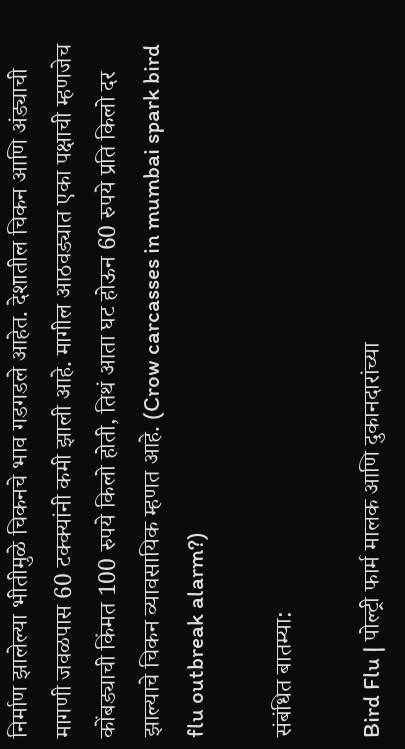निर्माण झालेल्या भीतीमुळे चिकनचे भाव गडगडले आहेत. देशातील चिकन आणि अंड्याची मागणी जवळपास 60 टक्क्यांनी कमी झाली आहे. मागील आठवड्यात एका पक्षाची म्हणजेच कोंबड्याची किंमत 100 रुपये किलो होती, तिथं आता घट होऊन 60 रुपये प्रति किलो दर झाल्याचे चिकन व्यावसायिक म्हणत आहे. (Crow carcasses in mumbai spark bird flu outbreak alarm?)

संबंधित बातम्या:

Bird Flu | पोल्ट्री फार्म मालक आणि दुकानदारांच्या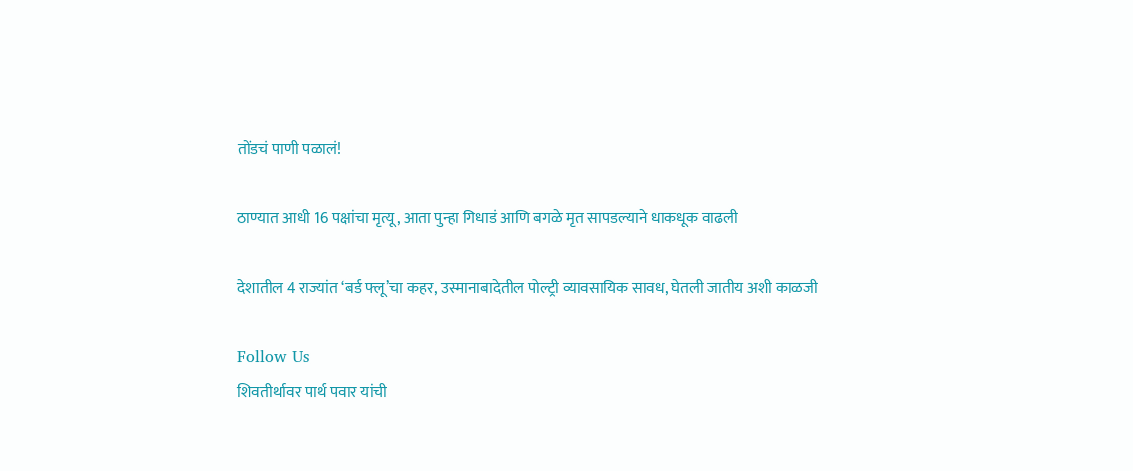तोंडचं पाणी पळालं!

ठाण्यात आधी 16 पक्षांचा मृत्यू, आता पुन्हा गिधाडं आणि बगळे मृत सापडल्याने धाकधूक वाढली

देशातील 4 राज्यांत ‘बर्ड फ्लू’चा कहर, उस्मानाबादेतील पोल्ट्री व्यावसायिक सावध, घेतली जातीय अशी काळजी

Follow Us
शिवतीर्थावर पार्थ पवार यांची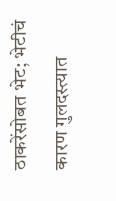ठाकरेंसोबत भेट; भेटीचं कारण गुलदस्त्यात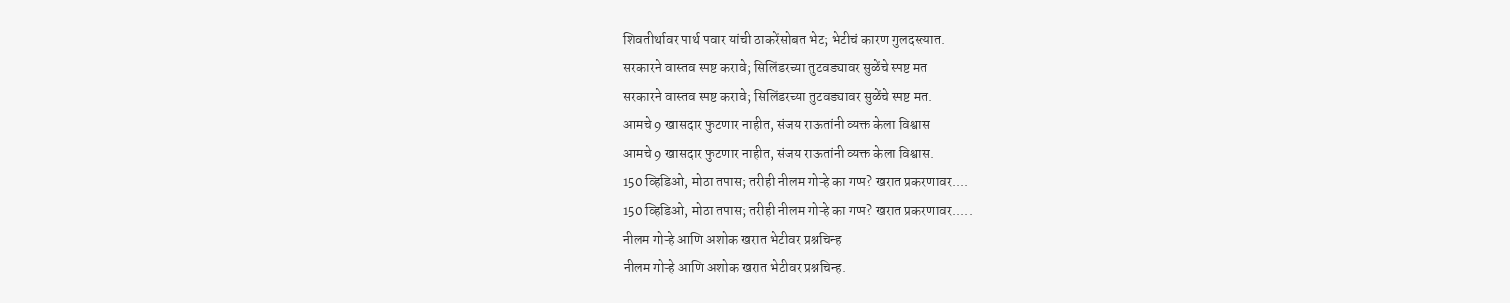शिवतीर्थावर पार्थ पवार यांची ठाकरेंसोबत भेट; भेटीचं कारण गुलदस्त्यात.
सरकारने वास्तव स्पष्ट करावे; सिलिंडरच्या तुटवड्यावर सुळेंचे स्पष्ट मत
सरकारने वास्तव स्पष्ट करावे; सिलिंडरच्या तुटवड्यावर सुळेंचे स्पष्ट मत.
आमचे 9 खासदार फुटणार नाहीत, संजय राऊतांनी व्यक्त केला विश्वास
आमचे 9 खासदार फुटणार नाहीत, संजय राऊतांनी व्यक्त केला विश्वास.
150 व्हिडिओ, मोठा तपास; तरीही नीलम गोऱ्हे का गप्प? खरात प्रकरणावर....
150 व्हिडिओ, मोठा तपास; तरीही नीलम गोऱ्हे का गप्प? खरात प्रकरणावर.....
नीलम गोऱ्हे आणि अशोक खरात भेटीवर प्रश्नचिन्ह
नीलम गोऱ्हे आणि अशोक खरात भेटीवर प्रश्नचिन्ह.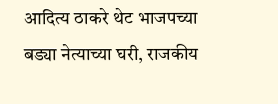आदित्य ठाकरे थेट भाजपच्या बड्या नेत्याच्या घरी, राजकीय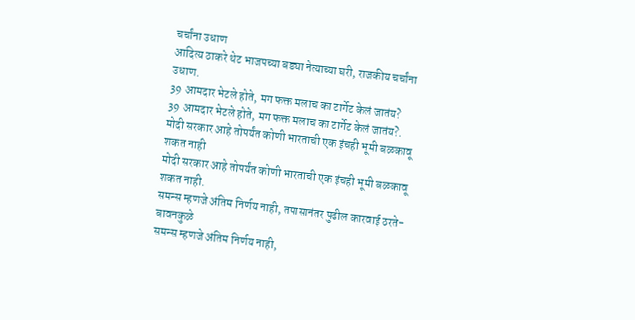चर्चांना उधाण
आदित्य ठाकरे थेट भाजपच्या बड्या नेत्याच्या घरी, राजकीय चर्चांना उधाण.
39 आमदार भेटले होते, मग फक्त मलाच का टार्गेट केलं जातंय?
39 आमदार भेटले होते, मग फक्त मलाच का टार्गेट केलं जातंय?.
मोदी सरकार आहे तोपर्यंत कोणी भारताची एक इंचही भूमी बळकावू शकत नाही
मोदी सरकार आहे तोपर्यंत कोणी भारताची एक इंचही भूमी बळकावू शकत नाही.
समन्स म्हणजे अंतिम निर्णय नाही, तपासानंतर पुढील कारवाई ठरते- बावनकुळे
समन्स म्हणजे अंतिम निर्णय नाही,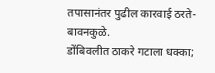तपासानंतर पुढील कारवाई ठरते- बावनकुळे.
डोंबिवलीत ठाकरे गटाला धक्का;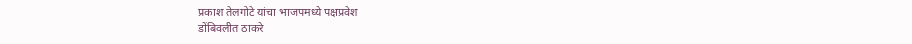प्रकाश तेलगोटे यांचा भाजपमध्ये पक्षप्रवेश
डोंबिवलीत ठाकरे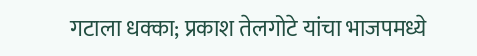गटाला धक्का; प्रकाश तेलगोटे यांचा भाजपमध्ये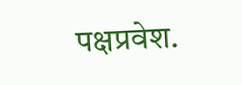पक्षप्रवेश.